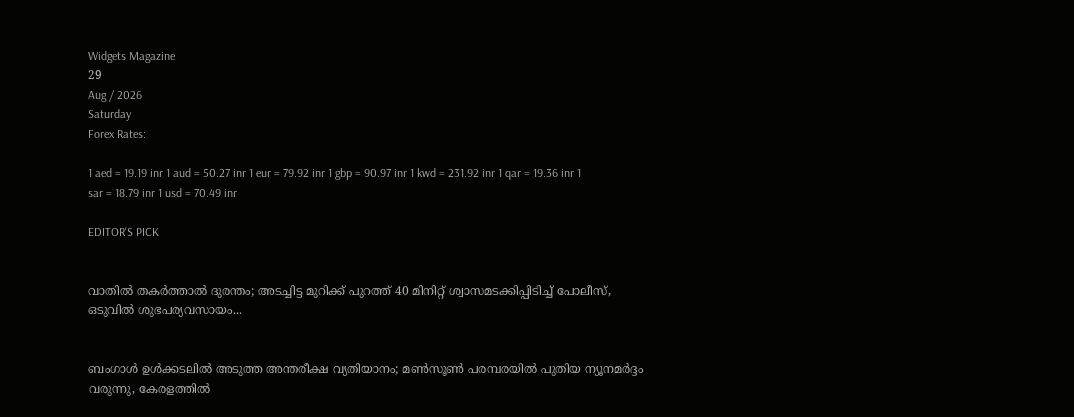Widgets Magazine
29
Aug / 2026
Saturday
Forex Rates:

1 aed = 19.19 inr 1 aud = 50.27 inr 1 eur = 79.92 inr 1 gbp = 90.97 inr 1 kwd = 231.92 inr 1 qar = 19.36 inr 1 sar = 18.79 inr 1 usd = 70.49 inr

EDITOR'S PICK


വാതിൽ തകർത്താൽ ദുരന്തം; അടച്ചിട്ട മുറിക്ക് പുറത്ത് 40 മിനിറ്റ് ശ്വാസമടക്കിപ്പിടിച്ച് പോലീസ്, ഒടുവിൽ ശുഭപര്യവസായം...


ബംഗാൾ ഉൾക്കടലിൽ അടുത്ത അന്തരീക്ഷ വ്യതിയാനം; മൺസൂൺ പരമ്പരയിൽ പുതിയ ന്യൂനമർദ്ദം വരുന്നു, കേരളത്തിൽ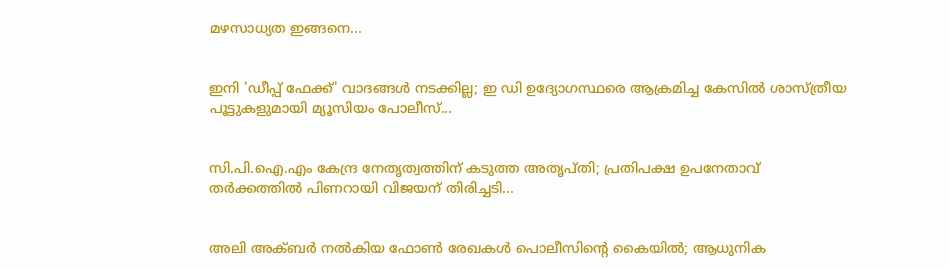മഴസാധ്യത ഇങ്ങനെ...


ഇനി 'ഡീപ്പ് ഫേക്ക്' വാദങ്ങൾ നടക്കില്ല; ഇ ഡി ഉദ്യോഗസ്ഥരെ ആക്രമിച്ച കേസിൽ ശാസ്ത്രീയ പൂട്ടുകളുമായി മ്യൂസിയം പോലീസ്...


സി.പി.ഐ.എം കേന്ദ്ര നേതൃത്വത്തിന് കടുത്ത അതൃപ്തി; പ്രതിപക്ഷ ഉപനേതാവ് തർക്കത്തിൽ പിണറായി വിജയന് തിരിച്ചടി...


അലി അക്ബർ നൽകിയ ഫോൺ രേഖകൾ പൊലീസിന്റെ കൈയിൽ; ആധുനിക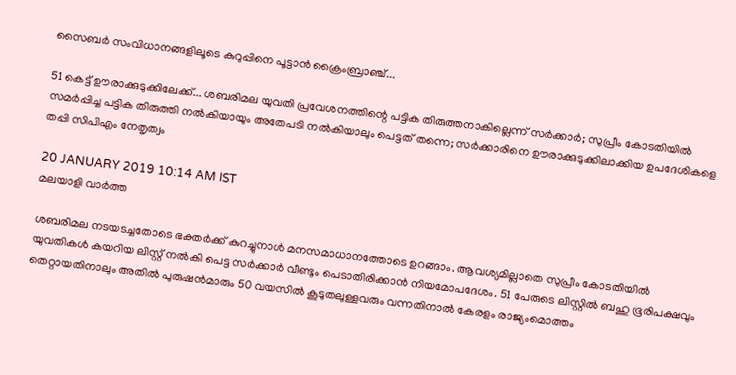സൈബർ സംവിധാനങ്ങളിലൂടെ കുറുപ്പിനെ പൂട്ടാൻ ക്രൈംബ്രാഞ്ച്...

51 കെട്ട് ഊരാക്കുടുക്കിലേക്ക്... ശബരിമല യുവതി പ്രവേശനത്തിന്റെ പട്ടിക തിരുത്തനാകില്ലെന്ന് സര്‍ക്കാര്‍; സുപ്രീം കോടതിയില്‍ സമര്‍പ്പിച്ച പട്ടിക തിരുത്തി നല്‍കിയായും അതേപടി നല്‍കിയാലും പെട്ടത് തന്നെ; സര്‍ക്കാരിനെ ഊരാക്കുടുക്കിലാക്കിയ ഉപദേശികളെ തപ്പി സിപിഎം നേതൃത്വം

20 JANUARY 2019 10:14 AM IST
മലയാളി വാര്‍ത്ത

ശബരിമല നടയടച്ചതോടെ ഭക്തര്‍ക്ക് കുറച്ചുനാള്‍ മനസമാധാനത്തോടെ ഉറങ്ങാം. ആവശ്യമില്ലാതെ സുപ്രീം കോടതിയില്‍ യുവതികള്‍ കയറിയ ലിസ്റ്റ് നല്‍കി പെട്ട സര്‍ക്കാര്‍ വീണ്ടും പെടാതിരിക്കാന്‍ നിയമോപദേശം. 51 പേരുടെ ലിസ്റ്റില്‍ ബഹു ഭൂരിപക്ഷവും തെറ്റായതിനാലും അതില്‍ പുരുഷന്‍മാരും 50 വയസില്‍ കൂടുതലുള്ളവരും വന്നതിനാല്‍ കേരളം രാജ്യംമൊത്തം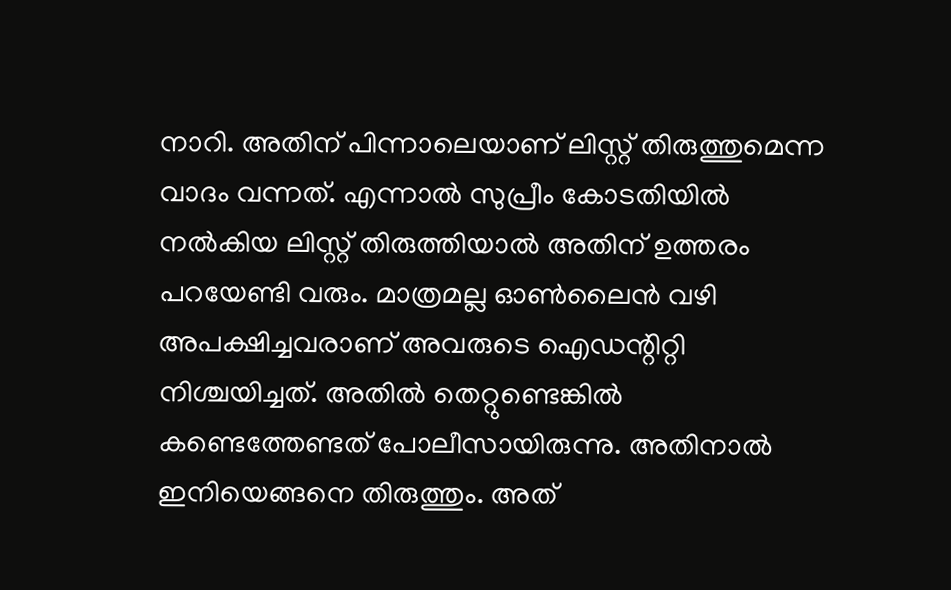നാറി. അതിന് പിന്നാലെയാണ് ലിസ്റ്റ് തിരുത്തുമെന്ന വാദം വന്നത്. എന്നാല്‍ സുപ്രീം കോടതിയില്‍ നല്‍കിയ ലിസ്റ്റ് തിരുത്തിയാല്‍ അതിന് ഉത്തരം പറയേണ്ടി വരും. മാത്രമല്ല ഓണ്‍ലൈന്‍ വഴി അപക്ഷിച്ചവരാണ് അവരുടെ ഐഡന്റിറ്റി നിശ്ചയിച്ചത്. അതില്‍ തെറ്റുണ്ടെങ്കില്‍ കണ്ടെത്തേണ്ടത് പോലീസായിരുന്നു. അതിനാല്‍ ഇനിയെങ്ങനെ തിരുത്തും. അത്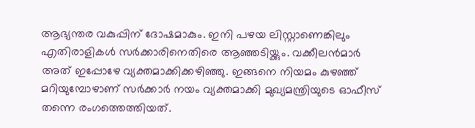ആഭ്യന്തര വകുപ്പിന് ദോഷമാകും. ഇനി പഴയ ലിസ്റ്റാണെങ്കിലും എതിരാളികള്‍ സര്‍ക്കാരിനെതിരെ ആഞ്ഞടിയ്ക്കും. വക്കീലന്‍മാര്‍ അത് ഇപ്പോഴേ വ്യക്തമാക്കിക്കഴിഞ്ഞു. ഇങ്ങനെ നിയമം കുഴഞ്ഞ് മറിയുമ്പോഴാണ് സര്‍ക്കാര്‍ നയം വ്യക്തമാക്കി മുഖ്യമന്ത്രിയുടെ ഓഫീസ് തന്നെ രംഗത്തെത്തിയത്.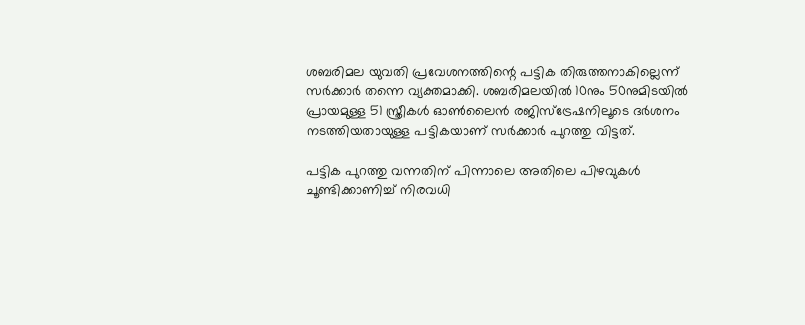ശബരിമല യുവതി പ്രവേശനത്തിന്റെ പട്ടിക തിരുത്തനാകില്ലെന്ന് സര്‍ക്കാര്‍ തന്നെ വ്യക്തമാക്കി. ശബരിമലയില്‍ 10നും 50നുമിടയില്‍ പ്രായമുള്ള 51 സ്ത്രീകള്‍ ഓണ്‍ലൈന്‍ രജിസ്‌ട്രേഷനിലൂടെ ദര്‍ശനം നടത്തിയതായുള്ള പട്ടികയാണ് സര്‍ക്കാര്‍ പുറത്തു വിട്ടത്.

പട്ടിക പുറത്തു വന്നതിന് പിന്നാലെ അതിലെ പിഴവുകള്‍ ചൂണ്ടിക്കാണിച്ച് നിരവധി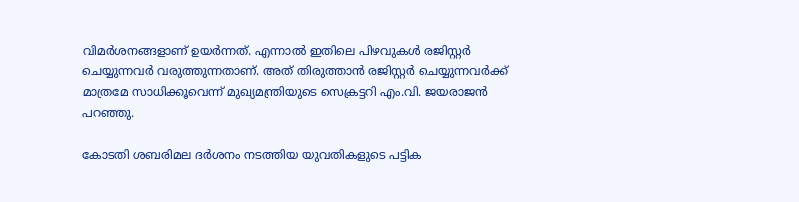വിമര്‍ശനങ്ങളാണ് ഉയര്‍ന്നത്. എന്നാല്‍ ഇതിലെ പിഴവുകള്‍ രജിസ്റ്റര്‍ ചെയ്യുന്നവര്‍ വരുത്തുന്നതാണ്. അത് തിരുത്താന്‍ രജിസ്റ്റര്‍ ചെയ്യുന്നവര്‍ക്ക് മാത്രമേ സാധിക്കൂവെന്ന് മുഖ്യമന്ത്രിയുടെ സെക്രട്ടറി എം.വി. ജയരാജന്‍ പറഞ്ഞു.

കോടതി ശബരിമല ദര്‍ശനം നടത്തിയ യുവതികളുടെ പട്ടിക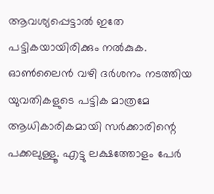ആവശ്യപ്പെട്ടാല്‍ ഇതേ പട്ടികയായിരിക്കും നല്‍കുക. ഓണ്‍ലൈന്‍ വഴി ദര്‍ശനം നടത്തിയ യുവതികളുടെ പട്ടിക മാത്രമേ ആധികാരികമായി സര്‍ക്കാരിന്റെ പക്കലുള്ളൂ. എട്ടു ലക്ഷത്തോളം പേര്‍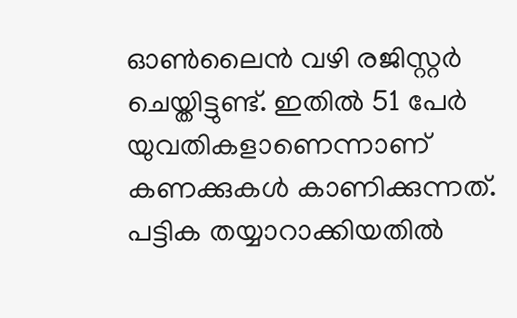ഓണ്‍ലൈന്‍ വഴി രജിസ്റ്റര്‍ ചെയ്തിട്ടുണ്ട്. ഇതില്‍ 51 പേര്‍ യുവതികളാണെന്നാണ് കണക്കുകള്‍ കാണിക്കുന്നത്. പട്ടിക തയ്യാറാക്കിയതില്‍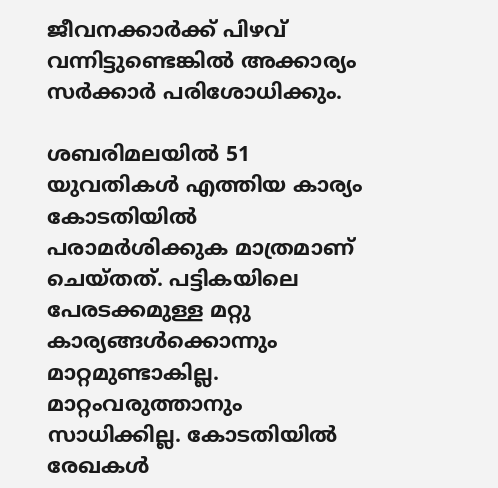ജീവനക്കാര്‍ക്ക് പിഴവ് വന്നിട്ടുണ്ടെങ്കില്‍ അക്കാര്യം സര്‍ക്കാര്‍ പരിശോധിക്കും.

ശബരിമലയില്‍ 51 യുവതികള്‍ എത്തിയ കാര്യം കോടതിയില്‍ പരാമര്‍ശിക്കുക മാത്രമാണ് ചെയ്തത്. പട്ടികയിലെ പേരടക്കമുള്ള മറ്റു കാര്യങ്ങള്‍ക്കൊന്നും മാറ്റമുണ്ടാകില്ല. മാറ്റംവരുത്താനും സാധിക്കില്ല. കോടതിയില്‍ രേഖകള്‍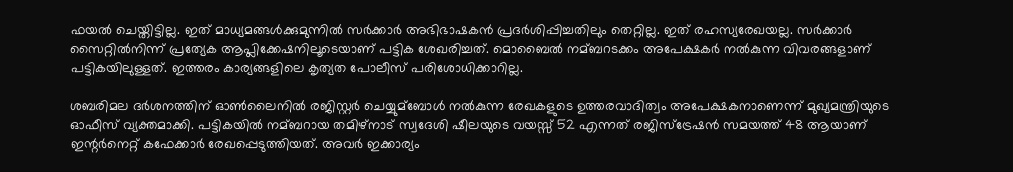ഫയല്‍ ചെയ്തിട്ടില്ല. ഇത് മാധ്യമങ്ങള്‍ക്കുമുന്നില്‍ സര്‍ക്കാര്‍ അഭിഭാഷകന്‍ പ്രദര്‍ശിപ്പിച്ചതിലും തെറ്റില്ല. ഇത് രഹസ്യരേഖയല്ല. സര്‍ക്കാര്‍ സൈറ്റില്‍നിന്ന് പ്രത്യേക ആപ്ലിക്കേഷനിലൂടെയാണ് പട്ടിക ശേഖരിച്ചത്. മൊബൈല്‍ നമ്ബറടക്കം അപേക്ഷകര്‍ നല്‍കുന്ന വിവരങ്ങളാണ് പട്ടികയിലുള്ളത്. ഇത്തരം കാര്യങ്ങളിലെ കൃത്യത പോലീസ് പരിശോധിക്കാറില്ല.

ശബരിമല ദര്‍ശനത്തിന് ഓണ്‍ലൈനില്‍ രജിസ്റ്റര്‍ ചെയ്യുമ്‌ബോള്‍ നല്‍കുന്ന രേഖകളുടെ ഉത്തരവാദിത്വം അപേക്ഷകനാണെന്ന് മുഖ്യമന്ത്രിയുടെ ഓഫീസ് വ്യക്തമാക്കി. പട്ടികയില്‍ നമ്ബറായ തമിഴ്‌നാട് സ്വദേശി ഷീലയുടെ വയസ്സ് 52 എന്നത് രജിസ്‌ട്രേഷന്‍ സമയത്ത് 48 ആയാണ് ഇന്റര്‍നെറ്റ് കഫേക്കാര്‍ രേഖപ്പെടുത്തിയത്. അവര്‍ ഇക്കാര്യം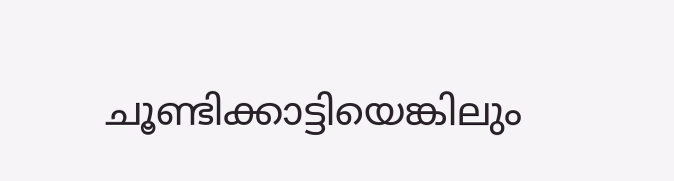ചൂണ്ടിക്കാട്ടിയെങ്കിലും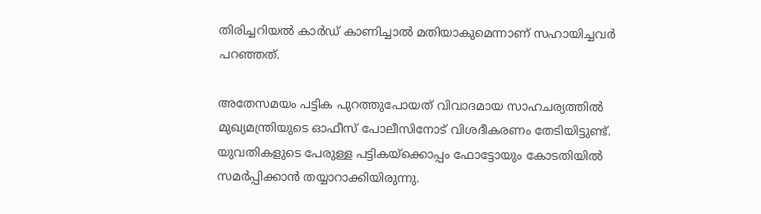തിരിച്ചറിയല്‍ കാര്‍ഡ് കാണിച്ചാല്‍ മതിയാകുമെന്നാണ് സഹായിച്ചവര്‍ പറഞ്ഞത്.

അതേസമയം പട്ടിക പുറത്തുപോയത് വിവാദമായ സാഹചര്യത്തില്‍ മുഖ്യമന്ത്രിയുടെ ഓഫീസ് പോലീസിനോട് വിശദീകരണം തേടിയിട്ടുണ്ട്. യുവതികളുടെ പേരുള്ള പട്ടികയ്‌ക്കൊപ്പം ഫോട്ടോയും കോടതിയില്‍ സമര്‍പ്പിക്കാന്‍ തയ്യാറാക്കിയിരുന്നു.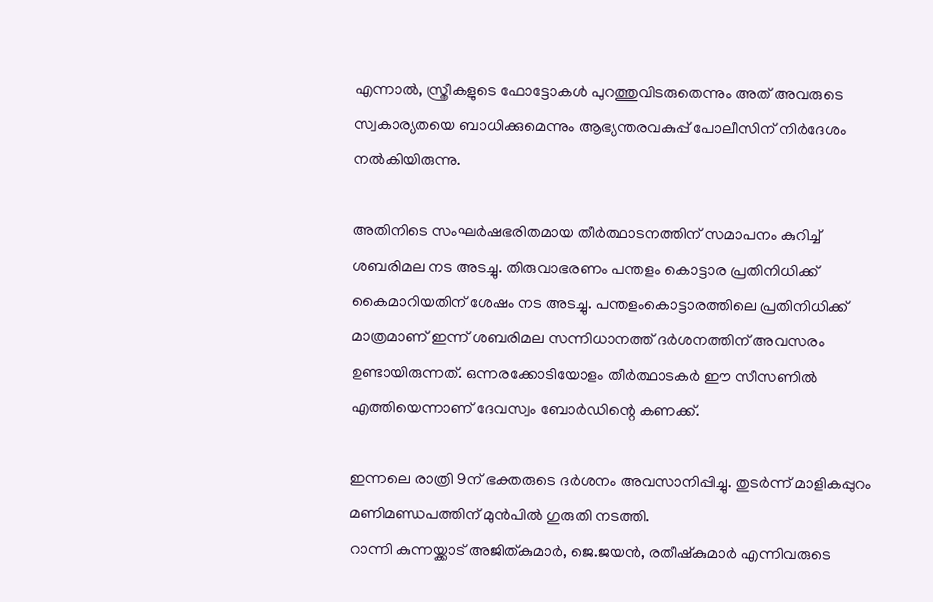എന്നാല്‍, സ്ത്രീകളുടെ ഫോട്ടോകള്‍ പുറത്തുവിടരുതെന്നും അത് അവരുടെ സ്വകാര്യതയെ ബാധിക്കുമെന്നും ആഭ്യന്തരവകുപ്പ് പോലീസിന് നിര്‍ദേശം നല്‍കിയിരുന്നു.

അതിനിടെ സംഘര്‍ഷഭരിതമായ തീര്‍ത്ഥാടനത്തിന് സമാപനം കുറിച്ച് ശബരിമല നട അടച്ചു. തിരുവാഭരണം പന്തളം കൊട്ടാര പ്രതിനിധിക്ക് കൈമാറിയതിന് ശേഷം നട അടച്ചു. പന്തളംകൊട്ടാരത്തിലെ പ്രതിനിധിക്ക് മാത്രമാണ് ഇന്ന് ശബരിമല സന്നിധാനത്ത് ദര്‍ശനത്തിന് അവസരം ഉണ്ടായിരുന്നത്. ഒന്നരക്കോടിയോളം തീര്‍ത്ഥാടകര്‍ ഈ സീസണില്‍ എത്തിയെന്നാണ് ദേവസ്വം ബോര്‍ഡിന്റെ കണക്ക്.

ഇന്നലെ രാത്രി 9ന് ഭക്തരുടെ ദര്‍ശനം അവസാനിപ്പിച്ചു. തുടര്‍ന്ന് മാളികപ്പുറം മണിമണ്ഡപത്തിന് മുന്‍പില്‍ ഗുരുതി നടത്തി.
റാന്നി കുന്നയ്ക്കാട് അജിത്കുമാര്‍, ജെ.ജയന്‍, രതീഷ്‌കുമാര്‍ എന്നിവരുടെ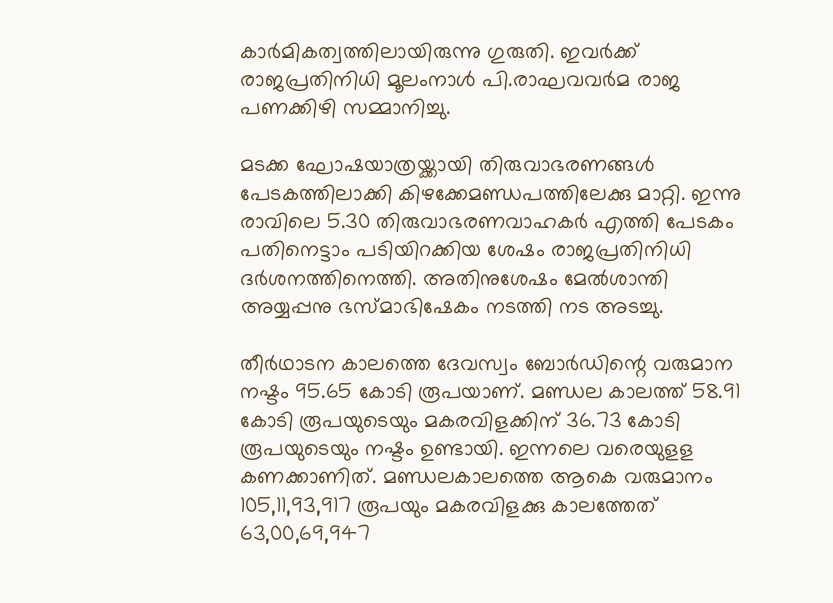കാര്‍മികത്വത്തിലായിരുന്നു ഗുരുതി. ഇവര്‍ക്ക് രാജപ്രതിനിധി മൂലംനാള്‍ പി.രാഘവവര്‍മ രാജ പണക്കിഴി സമ്മാനിച്ചു.

മടക്ക ഘോഷയാത്രയ്ക്കായി തിരുവാഭരണങ്ങള്‍ പേടകത്തിലാക്കി കിഴക്കേമണ്ഡപത്തിലേക്കു മാറ്റി. ഇന്നു രാവിലെ 5.30 തിരുവാഭരണവാഹകര്‍ എത്തി പേടകം പതിനെട്ടാം പടിയിറക്കിയ ശേഷം രാജപ്രതിനിധി ദര്‍ശനത്തിനെത്തി. അതിനുശേഷം മേല്‍ശാന്തി അയ്യപ്പനു ഭസ്മാഭിഷേകം നടത്തി നട അടച്ചു.

തീര്‍ഥാടന കാലത്തെ ദേവസ്വം ബോര്‍ഡിന്റെ വരുമാന നഷ്ടം 95.65 കോടി രൂപയാണ്. മണ്ഡല കാലത്ത് 58.91 കോടി രൂപയുടെയും മകരവിളക്കിന് 36.73 കോടി രൂപയുടെയും നഷ്ടം ഉണ്ടായി. ഇന്നലെ വരെയുളള കണക്കാണിത്. മണ്ഡലകാലത്തെ ആകെ വരുമാനം 105,11,93,917 രൂപയും മകരവിളക്കു കാലത്തേത് 63,00,69,947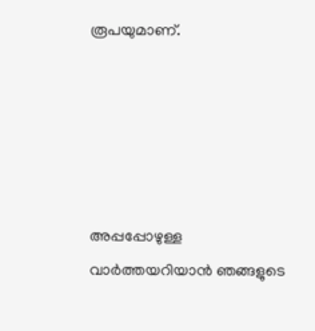രൂപയുമാണ്.





അപ്പപ്പോഴുള്ള വാര്‍ത്തയറിയാന്‍ ഞങ്ങളുടെ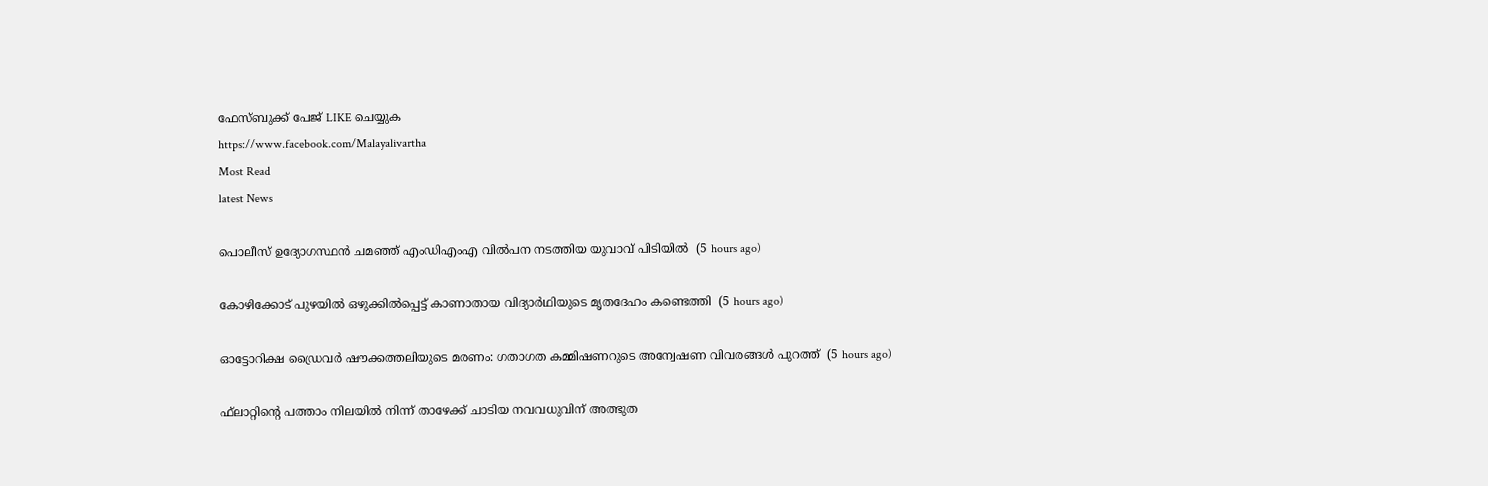ഫേസ്‌ബുക്ക്‌ പേജ് LIKE ചെയ്യുക
https://www.facebook.com/Malayalivartha
Most Read
latest News

പൊലീസ് ഉദ്യോഗസ്ഥന്‍ ചമഞ്ഞ് എംഡിഎംഎ വില്‍പന നടത്തിയ യുവാവ് പിടിയില്‍  (5 hours ago)

കോഴിക്കോട് പുഴയില്‍ ഒഴുക്കില്‍പ്പെട്ട് കാണാതായ വിദ്യാര്‍ഥിയുടെ മൃതദേഹം കണ്ടെത്തി  (5 hours ago)

ഓട്ടോറിക്ഷ ഡ്രൈവര്‍ ഷൗക്കത്തലിയുടെ മരണം: ഗതാഗത കമ്മിഷണറുടെ അന്വേഷണ വിവരങ്ങള്‍ പുറത്ത്  (5 hours ago)

ഫ്‌ലാറ്റിന്റെ പത്താം നിലയില്‍ നിന്ന് താഴേക്ക് ചാടിയ നവവധുവിന് അത്ഭുത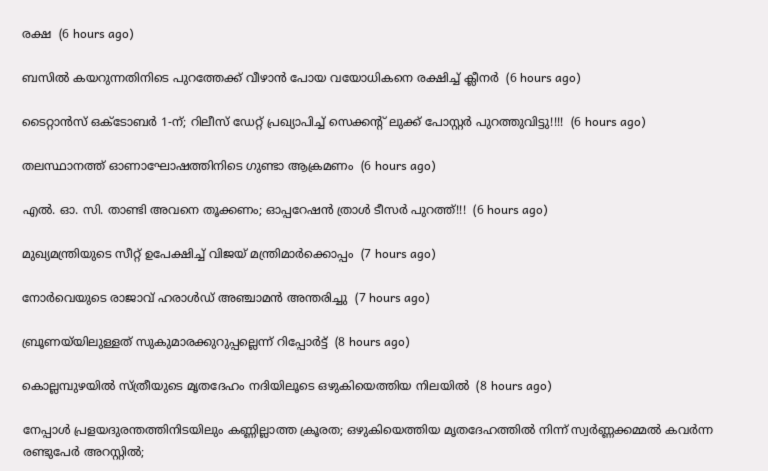രക്ഷ  (6 hours ago)

ബസില്‍ കയറുന്നതിനിടെ പുറത്തേക്ക് വീഴാന്‍ പോയ വയോധികനെ രക്ഷിച്ച് ക്ലീനര്‍  (6 hours ago)

ടൈറ്റാൻസ് ഒക്ടോബർ 1-ന്; റിലീസ് ഡേറ്റ് പ്രഖ്യാപിച്ച് സെക്കൻ്റ് ലുക്ക് പോസ്റ്റർ പുറത്തുവിട്ടു!!!!  (6 hours ago)

തലസ്ഥാനത്ത് ഓണാഘോഷത്തിനിടെ ഗുണ്ടാ ആക്രമണം  (6 hours ago)

എൽ. ഓ. സി. താണ്ടി അവനെ തൂക്കണം; ഓപ്പറേഷൻ ത്രാൾ ടീസർ പുറത്ത്!!!  (6 hours ago)

മുഖ്യമന്ത്രിയുടെ സീറ്റ് ഉപേക്ഷിച്ച് വിജയ് മന്ത്രിമാര്‍ക്കൊപ്പം  (7 hours ago)

നോര്‍വെയുടെ രാജാവ് ഹരാള്‍ഡ് അഞ്ചാമന്‍ അന്തരിച്ചു  (7 hours ago)

ബ്രൂണയ്‌യിലുള്ളത് സുകുമാരക്കുറുപ്പല്ലെന്ന് റിപ്പോര്‍ട്ട്  (8 hours ago)

കൊല്ലമ്പുഴയില്‍ സ്ത്രീയുടെ മൃതദേഹം നദിയിലൂടെ ഒഴുകിയെത്തിയ നിലയില്‍  (8 hours ago)

നേപ്പാൾ പ്രളയദുരന്തത്തിനിടയിലും കണ്ണില്ലാത്ത ക്രൂരത; ഒഴുകിയെത്തിയ മൃതദേഹത്തിൽ നിന്ന് സ്വർണ്ണക്കമ്മൽ കവർന്ന രണ്ടുപേർ അറസ്റ്റിൽ;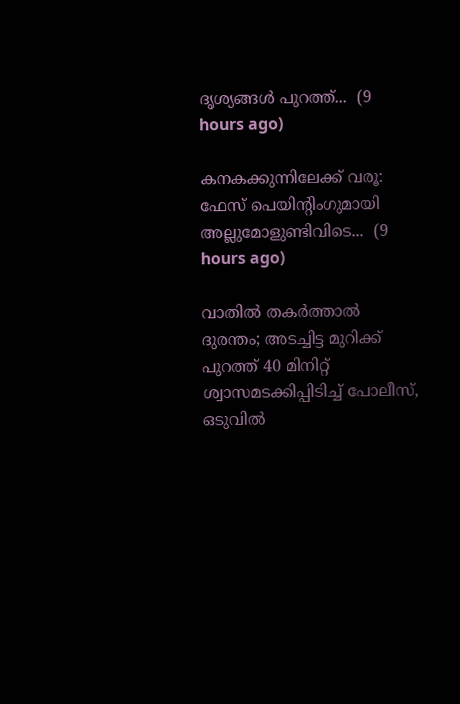ദൃശ്യങ്ങൾ പുറത്ത്...  (9 hours ago)

കനകക്കുന്നിലേക്ക് വരൂ: ഫേസ് പെയിന്‍റിംഗുമായി അല്ലുമോളുണ്ടിവിടെ...  (9 hours ago)

വാതിൽ തകർത്താൽ ദുരന്തം; അടച്ചിട്ട മുറിക്ക് പുറത്ത് 40 മിനിറ്റ് ശ്വാസമടക്കിപ്പിടിച്ച് പോലീസ്, ഒടുവിൽ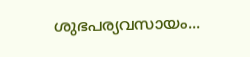ശുഭപര്യവസായം...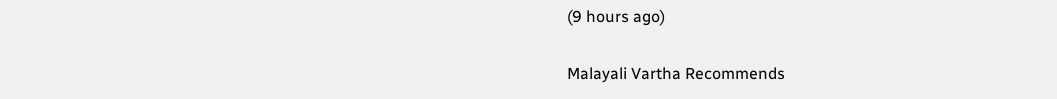(9 hours ago)

Malayali Vartha Recommends